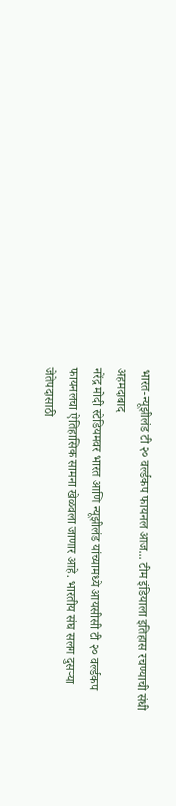भारत-न्यूझीलंड टी २० वर्ल्डकप फायनल आज... टीम इंडियाला इतिहास रचण्याची संधी
अहमदाबाद
नरेंद्र मोदी स्टेडियमवर भारत आणि न्यूझीलंड यांच्यामध्ये आयसीसी टी २० वर्ल्डकप फायनलचा ऐतिहासिक सामना खेळवला जाणार आहे. भारतीय संघ सलग दुसऱ्या जेतेपदासाठी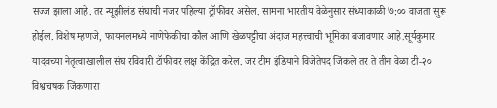सज्ज झाला आहे. तर न्यूझीलंड संघाची नजर पहिल्या ट्रॉफीवर असेल. सामना भारतीय वेळेनुसार संध्याकाळी ७:०० वाजता सुरू होईल. विशेष म्हणजे, फायनलमध्ये नाणेफेकीचा कौल आणि खेळपट्टीचा अंदाज महत्त्वाची भूमिका बजावणार आहे.सूर्यकुमार यादवच्या नेतृत्वाखालील संघ रविवारी टॉफीवर लक्ष केंद्रित करेल. जर टीम इंडियाने विजेतेपद जिंकले तर ते तीन वेळा टी-२० विश्वचषक जिंकणारा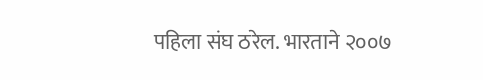पहिला संघ ठरेल. भारताने २००७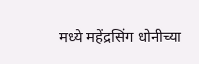मध्ये महेंद्रसिंग धोनीच्या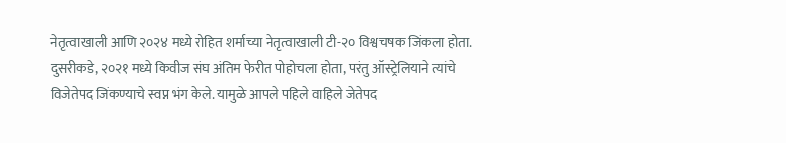नेतृत्वाखाली आणि २०२४ मध्ये रोहित शर्माच्या नेतृत्वाखाली टी-२० विश्वचषक जिंकला होता. दुसरीकडे, २०२१ मध्ये किवीज संघ अंतिम फेरीत पोहोचला होता, परंतु ऑस्ट्रेलियाने त्यांचे विजेतेपद जिंकण्याचे स्वप्न भंग केले. यामुळे आपले पहिले वाहिले जेतेपद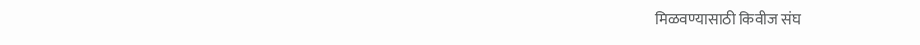मिळवण्यासाठी किवीज संघ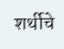शर्थीचे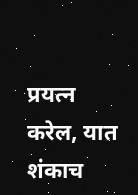प्रयत्न करेल, यात शंकाच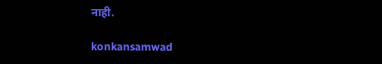नाही.

konkansamwad